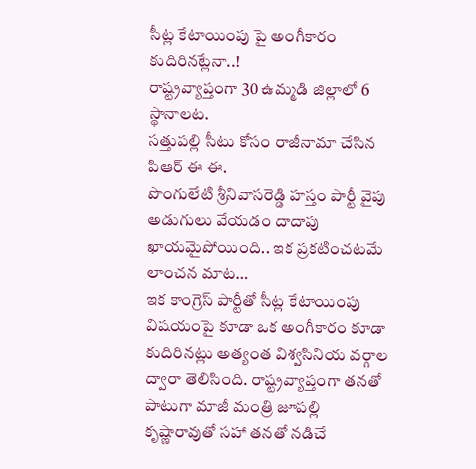సీట్ల కేటాయింపు పై అంగీకారం కుదిరినట్లేనా..!
రాష్ట్రవ్యాప్తంగా 30 ఉమ్మడి జిల్లాలో 6 స్థానాలట.
సత్తుపల్లి సీటు కోసం రాజీనామా చేసిన పిఆర్ ఈ ఈ.
పొంగులేటి శ్రీనివాసరెడ్డి హస్తం పార్టీ వైపు అడుగులు వేయడం దాదాపు ఖాయమైపోయింది.. ఇక ప్రకటించటమే లాంచన మాట…
ఇక కాంగ్రెస్ పార్టీతో సీట్ల కేటాయింపు విషయంపై కూడా ఒక అంగీకారం కూడా కుదిరినట్లు అత్యంత విశ్వసినియ వర్గాల ద్వారా తెలిసింది. రాష్ట్రవ్యాప్తంగా తనతో పాటుగా మాజీ మంత్రి జూపల్లి కృష్ణారావుతో సహా తనతో నడిచే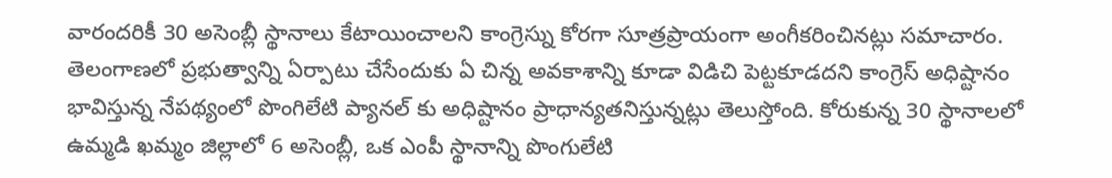వారందరికీ 30 అసెంబ్లీ స్థానాలు కేటాయించాలని కాంగ్రెస్ను కోరగా సూత్రప్రాయంగా అంగీకరించినట్లు సమాచారం. తెలంగాణలో ప్రభుత్వాన్ని ఏర్పాటు చేసేందుకు ఏ చిన్న అవకాశాన్ని కూడా విడిచి పెట్టకూడదని కాంగ్రెస్ అధిష్టానం భావిస్తున్న నేపథ్యంలో పొంగిలేటి ప్యానల్ కు అధిష్టానం ప్రాధాన్యతనిస్తున్నట్లు తెలుస్తోంది. కోరుకున్న 30 స్థానాలలో ఉమ్మడి ఖమ్మం జిల్లాలో 6 అసెంబ్లీ, ఒక ఎంపీ స్థానాన్ని పొంగులేటి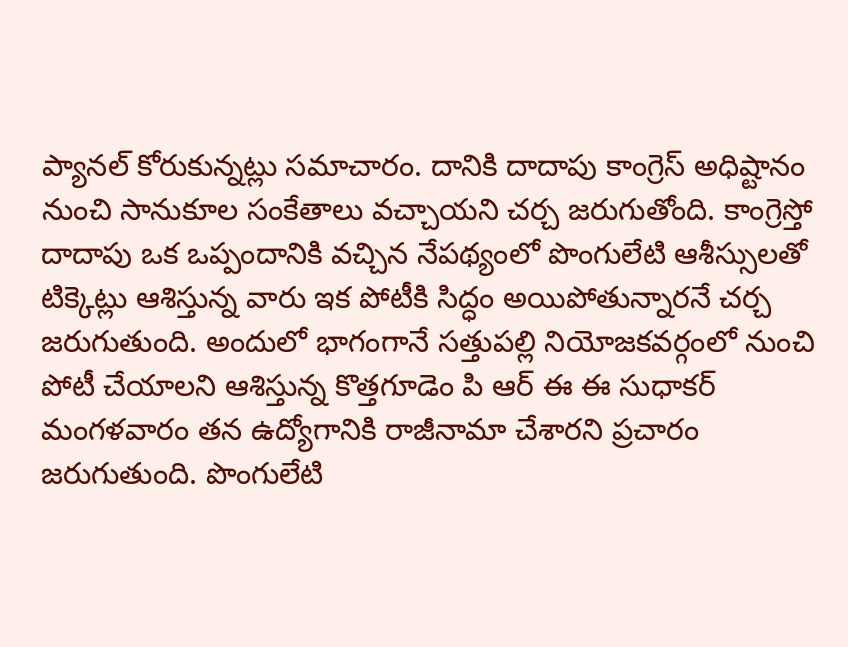ప్యానల్ కోరుకున్నట్లు సమాచారం. దానికి దాదాపు కాంగ్రెస్ అధిష్టానం నుంచి సానుకూల సంకేతాలు వచ్చాయని చర్చ జరుగుతోంది. కాంగ్రెస్తో దాదాపు ఒక ఒప్పందానికి వచ్చిన నేపథ్యంలో పొంగులేటి ఆశీస్సులతో టిక్కెట్లు ఆశిస్తున్న వారు ఇక పోటీకి సిద్ధం అయిపోతున్నారనే చర్చ జరుగుతుంది. అందులో భాగంగానే సత్తుపల్లి నియోజకవర్గంలో నుంచి పోటీ చేయాలని ఆశిస్తున్న కొత్తగూడెం పి ఆర్ ఈ ఈ సుధాకర్ మంగళవారం తన ఉద్యోగానికి రాజీనామా చేశారని ప్రచారం జరుగుతుంది. పొంగులేటి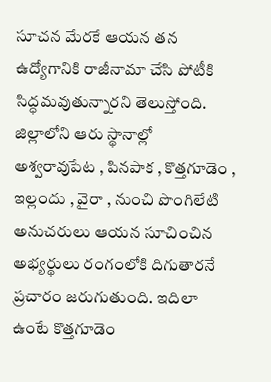సూచన మేరకే ఆయన తన ఉద్యోగానికి రాజీనామా చేసి పోటీకి సిద్ధమవుతున్నారని తెలుస్తోంది. జిల్లాలోని ఆరు స్థానాల్లో అశ్వరావుపేట , పినపాక , కొత్తగూడెం , ఇల్లందు , వైరా , నుంచి పొంగిలేటి అనుచరులు ఆయన సూచించిన అభ్యర్థులు రంగంలోకి దిగుతారనే ప్రచారం జరుగుతుంది. ఇదిలా ఉంటే కొత్తగూడెం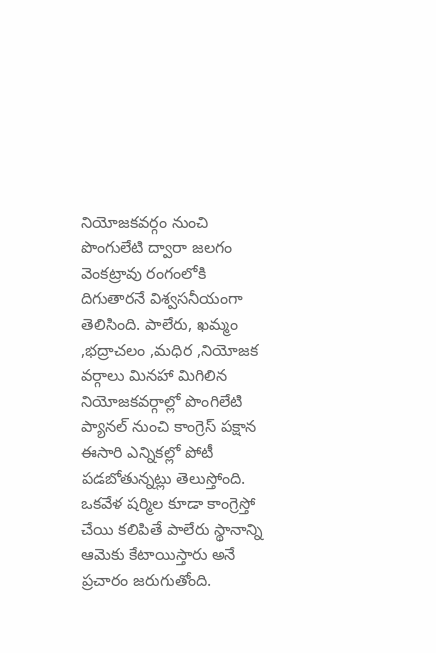నియోజకవర్గం నుంచి పొంగులేటి ద్వారా జలగం వెంకట్రావు రంగంలోకి దిగుతారనే విశ్వసనీయంగా తెలిసింది. పాలేరు, ఖమ్మం ,భద్రాచలం ,మధిర ,నియోజక వర్గాలు మినహా మిగిలిన నియోజకవర్గాల్లో పొంగిలేటి ప్యానల్ నుంచి కాంగ్రెస్ పక్షాన ఈసారి ఎన్నికల్లో పోటీ పడబోతున్నట్లు తెలుస్తోంది. ఒకవేళ షర్మిల కూడా కాంగ్రెస్తో చేయి కలిపితే పాలేరు స్థానాన్ని ఆమెకు కేటాయిస్తారు అనే ప్రచారం జరుగుతోంది.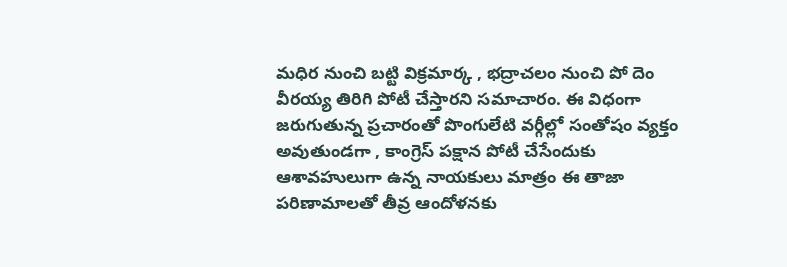మధిర నుంచి బట్టి విక్రమార్క , భద్రాచలం నుంచి పో దెం వీరయ్య తిరిగి పోటీ చేస్తారని సమాచారం. ఈ విధంగా జరుగుతున్న ప్రచారంతో పొంగులేటి వర్గీల్లో సంతోషం వ్యక్తం అవుతుండగా , కాంగ్రెస్ పక్షాన పోటీ చేసేందుకు ఆశావహులుగా ఉన్న నాయకులు మాత్రం ఈ తాజా పరిణామాలతో తీవ్ర ఆందోళనకు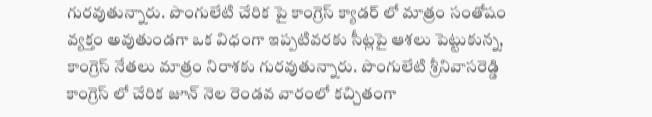గురవుతున్నారు. పొంగులేటి చేరిక పై కాంగ్రెస్ క్యాడర్ లో మాత్రం సంతోషం వ్యక్తం అవుతుండగా ఒక విధంగా ఇప్పటివరకు సీట్లపై ఆశలు పెట్టుకున్న, కాంగ్రెస్ నేతలు మాత్రం నిరాశకు గురవుతున్నారు. పొంగులేటి శ్రీనివాసరెడ్డి కాంగ్రెస్ లో చేరిక జూన్ నెల రెండవ వారంలో కచ్చితంగా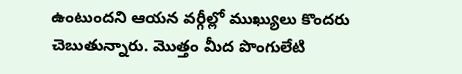ఉంటుందని ఆయన వర్గీల్లో ముఖ్యులు కొందరు చెబుతున్నారు. మొత్తం మీద పొంగులేటి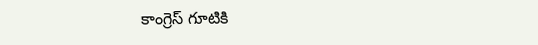కాంగ్రెస్ గూటికి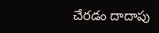చేరడం దాదాపు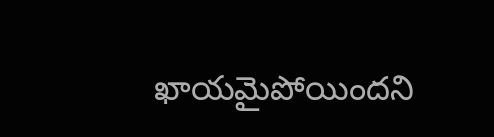ఖాయమైపోయిందని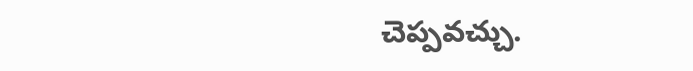చెప్పవచ్చు.